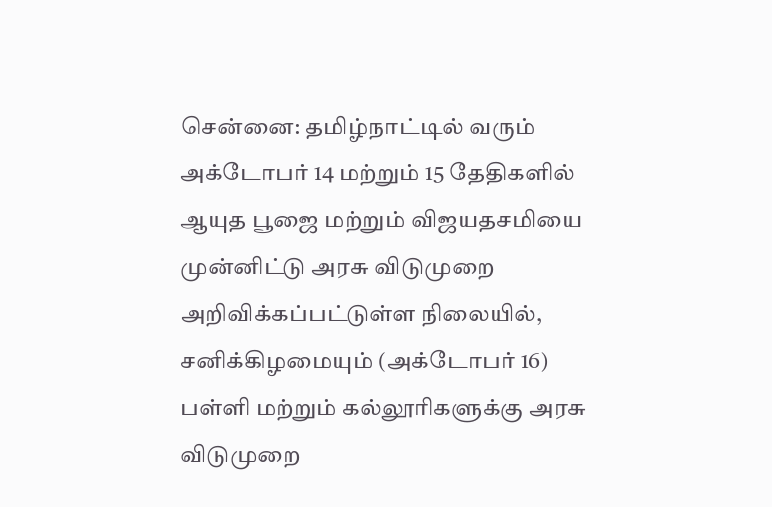சென்னை: தமிழ்நாட்டில் வரும் அக்டோபர் 14 மற்றும் 15 தேதிகளில் ஆயுத பூஜை மற்றும் விஜயதசமியை முன்னிட்டு அரசு விடுமுறை அறிவிக்கப்பட்டுள்ள நிலையில், சனிக்கிழமையும் (அக்டோபர் 16) பள்ளி மற்றும் கல்லூரிகளுக்கு அரசு விடுமுறை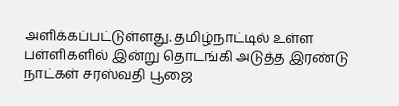அளிக்கப்பட்டுள்ளது. தமிழ்நாட்டில் உள்ள பள்ளிகளில் இன்று தொடங்கி அடுத்த இரண்டு நாட்கள் சரஸ்வதி பூஜை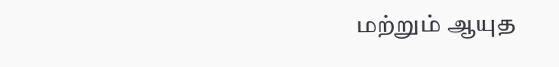மற்றும் ஆயுத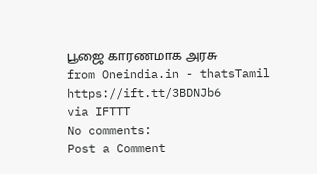பூஜை காரணமாக அரசு
from Oneindia.in - thatsTamil https://ift.tt/3BDNJb6
via IFTTT
No comments:
Post a Comment